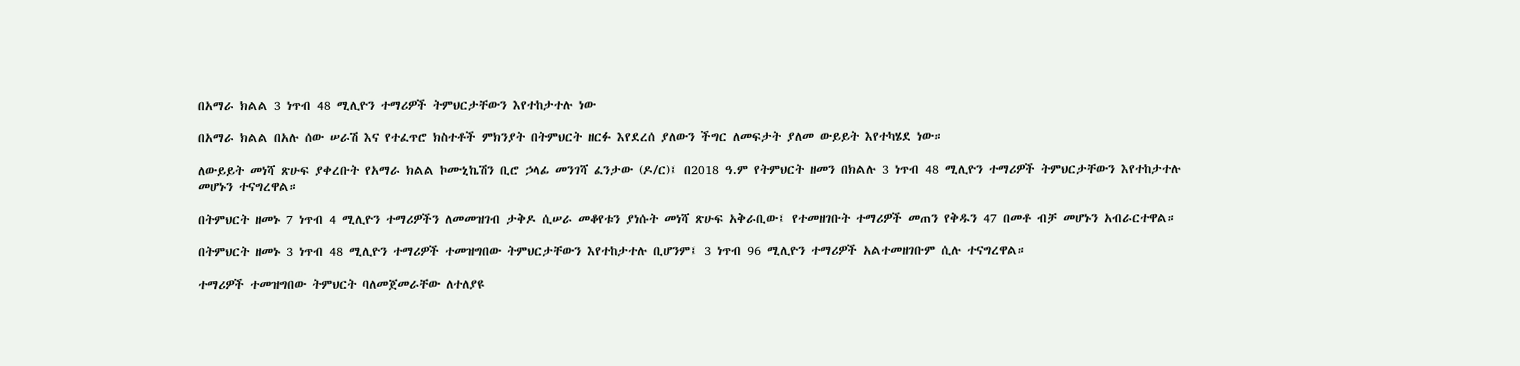በአማራ ክልል 3 ነጥብ 48 ሚሊዮን ተማሪዎች ትምህርታቸውን እየተከታተሉ ነው

በአማራ ክልል በአሉ ሰው ሠራሽ እና የተፈጥሮ ክስተቶች ምክንያት በትምህርት ዘርፉ እየደረሰ ያለውን ችግር ለመፍታት ያለመ ውይይት እየተካሄደ ነው።

ለውይይት መነሻ ጽሁፍ ያቀረቡት የአማራ ክልል ኮሙኒኬሽን ቢሮ ኃላፊ መንገሻ ፈንታው (ዶ/ር)፤ በ2018 ዓ.ም የትምህርት ዘመን በክልሉ 3 ነጥብ 48 ሚሊዮን ተማሪዎች ትምህርታቸውን እየተከታተሉ መሆኑን ተናግረዋል።

በትምህርት ዘመኑ 7 ነጥብ 4 ሚሊዮን ተማሪዎችን ለመመዝገብ ታቅዶ ሲሠራ መቆየቱን ያነሱት መነሻ ጽሁፍ አቅራቢው፤ የተመዘገቡት ተማሪዎች መጠን የቅዱን 47 በመቶ ብቻ መሆኑን አብራርተዋል።

በትምህርት ዘመኑ 3 ነጥብ 48 ሚሊዮን ተማሪዎች ተመዝግበው ትምህርታቸውን እየተከታተሉ ቢሆንም፤ 3 ነጥብ 96 ሚሊዮን ተማሪዎች አልተመዘገቡም ሲሉ ተናግረዋል።

ተማሪዎች ተመዝግበው ትምህርት ባለመጀመራቸው ለተለያዩ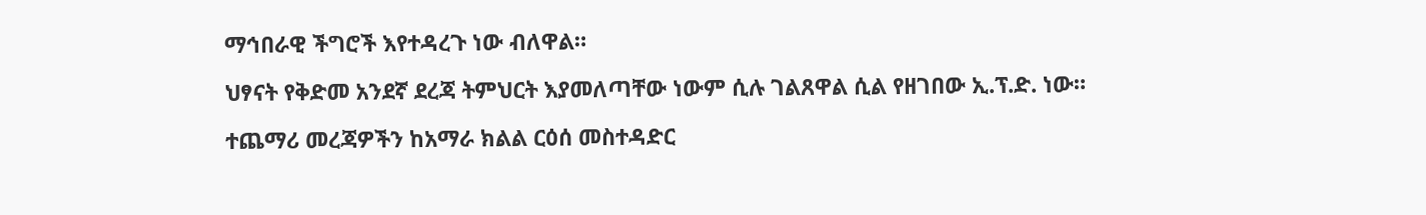ማኅበራዊ ችግሮች እየተዳረጉ ነው ብለዋል።

ህፃናት የቅድመ አንደኛ ደረጃ ትምህርት እያመለጣቸው ነውም ሲሉ ገልጸዋል ሲል የዘገበው ኢ.ፕ.ድ. ነው።

ተጨማሪ መረጃዎችን ከአማራ ክልል ርዕሰ መስተዳድር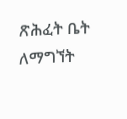ጽሕፈት ቤት ለማግኘት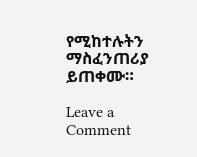የሚከተሉትን ማስፈንጠሪያ ይጠቀሙ።

Leave a Comment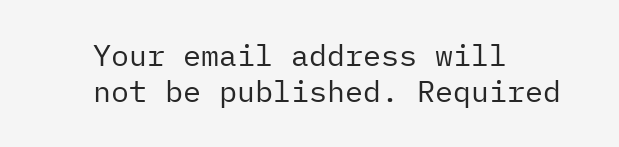Your email address will not be published. Required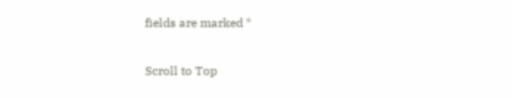fields are marked *

Scroll to Top